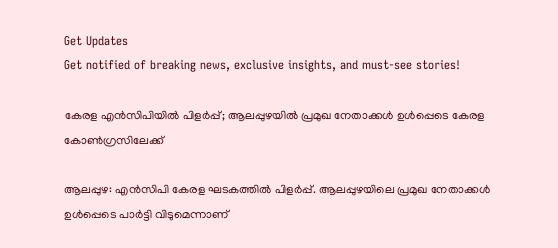Get Updates
Get notified of breaking news, exclusive insights, and must-see stories!

കേരള എൻസിപിയിൽ പിളർപ്പ്; ആലപ്പുഴയിൽ പ്രമുഖ നേതാക്കൾ ഉൾപ്പെടെ കേരള കോൺഗ്രസിലേക്ക്

ആലപ്പുഴ: എൻസിപി കേരള ഘടകത്തിൽ പിളർപ്പ്. ആലപ്പുഴയിലെ പ്രമുഖ നേതാക്കൾ ഉൾപ്പെടെ പാർട്ടി വിടുമെന്നാണ്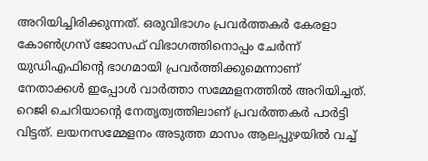അറിയിച്ചിരിക്കുന്നത്. ഒരുവിഭാഗം പ്രവര്‍ത്തകര്‍ കേരളാ കോണ്‍ഗ്രസ് ജോസഫ് വിഭാഗത്തിനൊപ്പം ചേര്‍ന്ന് യുഡിഎഫിന്റെ ഭാഗമായി പ്രവര്‍ത്തിക്കുമെന്നാണ് നേതാക്കൾ ഇപ്പോൾ വാര്‍ത്താ സമ്മേളനത്തില്‍ അറിയിച്ചത്. റെജി ചെറിയാന്റെ നേതൃത്വത്തിലാണ് പ്രവർത്തകർ പാർട്ടി വിട്ടത്. ലയനസമ്മേളനം അടുത്ത മാസം ആലപ്പുഴയില്‍ വച്ച്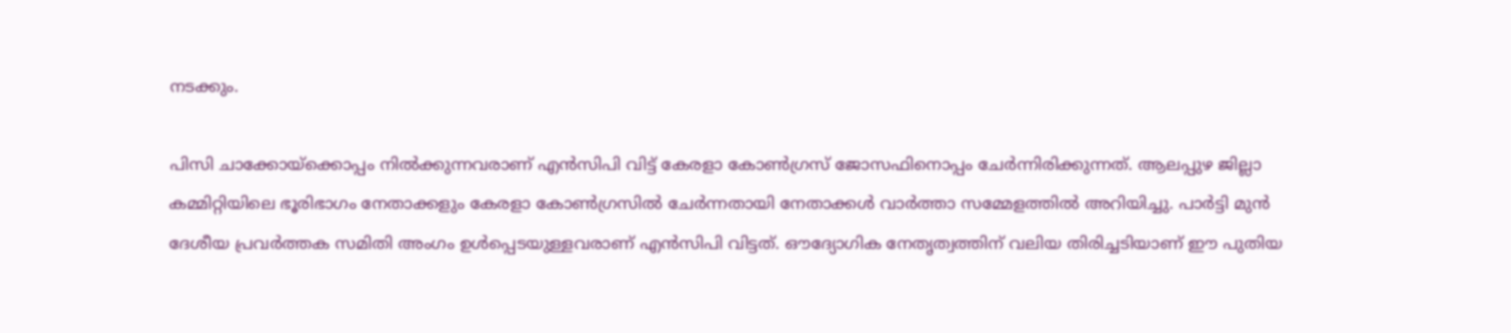നടക്കും.

പിസി ചാക്കോയ്‌ക്കൊപ്പം നില്‍ക്കുന്നവരാണ് എന്‍സിപി വിട്ട് കേരളാ കോണ്‍ഗ്രസ് ജോസഫിനൊപ്പം ചേര്‍ന്നിരിക്കുന്നത്. ആലപ്പുഴ ജില്ലാ കമ്മിറ്റിയിലെ ഭൂരിഭാഗം നേതാക്കളും കേരളാ കോണ്‍ഗ്രസില്‍ ചേര്‍ന്നതായി നേതാക്കള്‍ വാര്‍ത്താ സമ്മേളത്തില്‍ അറിയിച്ചു. പാർട്ടി മുൻ ദേശീയ പ്രവർത്തക സമിതി അംഗം ഉൾപ്പെടയുള്ളവരാണ് എൻസിപി വിട്ടത്. ഔദ്യോഗിക നേതൃത്വത്തിന് വലിയ തിരിച്ചടിയാണ് ഈ പുതിയ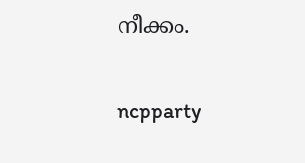നീക്കം.

ncpparty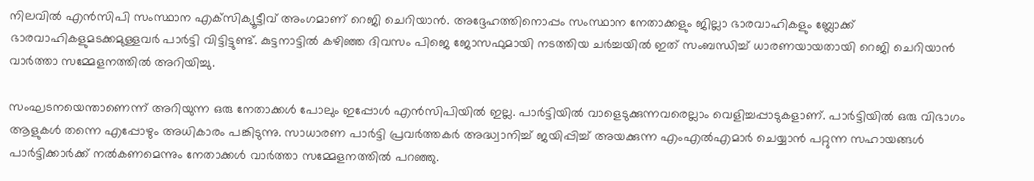നിലവിൽ എൻസിപി സംസ്ഥാന എക്‌സിക്യൂട്ടീവ് അംഗമാണ് റെജി ചെറിയാൻ. അദ്ദേഹത്തിനൊപ്പം സംസ്ഥാന നേതാക്കളും ജില്ലാ ഭാരവാഹികളും ബ്ലോക്ക് ഭാരവാഹികളുമടക്കമുള്ളവർ പാർട്ടി വിട്ടിട്ടുണ്ട്. കുട്ടനാട്ടിൽ കഴിഞ്ഞ ദിവസം പിജെ ജോസഫുമായി നടത്തിയ ചർച്ചയിൽ ഇത് സംബന്ധിച്ച് ധാരണയായതായി റെജി ചെറിയാൻ വാർത്താ സമ്മേളനത്തിൽ അറിയിച്ചു.

സംഘടനയെന്താണെന്ന് അറിയുന്ന ഒരു നേതാക്കള്‍ പോലും ഇപ്പോള്‍ എന്‍സിപിയില്‍ ഇല്ല. പാര്‍ട്ടിയില്‍ വാളെടുക്കുന്നവരെല്ലാം വെളിച്ചപ്പാടുകളാണ്. പാര്‍ട്ടിയില്‍ ഒരു വിഭാഗം ആളുകൾ തന്നെ എപ്പോഴും അധികാരം പങ്കിടുന്നു. സാധാരണ പാര്‍ട്ടി പ്രവര്‍ത്തകര്‍ അദ്ധ്വാനിച്ച് ജയിപ്പിച്ച് അയക്കുന്ന എംഎല്‍എമാര്‍ ചെയ്യാന്‍ പറ്റുന്ന സഹായങ്ങള്‍ പാര്‍ട്ടിക്കാര്‍ക്ക് നല്‍കണമെന്നും നേതാക്കൾ വാർത്താ സമ്മേളനത്തിൽ പറഞ്ഞു.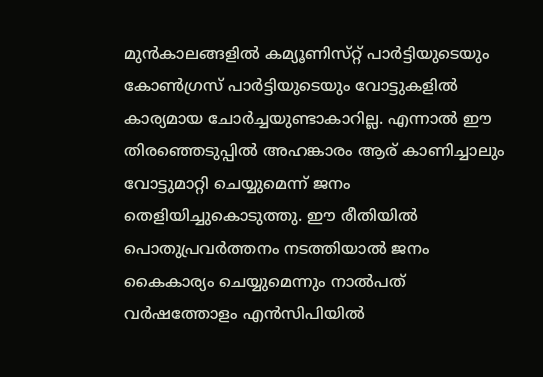മുന്‍കാലങ്ങളില്‍ കമ്യൂണിസ്‌റ്റ് പാര്‍ട്ടിയുടെയും കോണ്‍ഗ്രസ് പാര്‍ട്ടിയുടെയും വോട്ടുകളില്‍ കാര്യമായ ചോര്‍ച്ചയുണ്ടാകാറില്ല. എന്നാൽ ഈ തിരഞ്ഞെടുപ്പില്‍ അഹങ്കാരം ആര് കാണിച്ചാലും വോട്ടുമാറ്റി ചെയ്യുമെന്ന് ജനം തെളിയിച്ചുകൊടുത്തു. ഈ രീതിയില്‍ പൊതുപ്രവര്‍ത്തനം നടത്തിയാല്‍ ജനം കൈകാര്യം ചെയ്യുമെന്നും നാൽപത് വർഷത്തോളം എൻസിപിയിൽ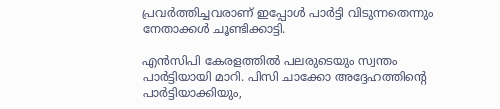പ്രവർത്തിച്ചവരാണ് ഇപ്പോൾ പാർട്ടി വിടുന്നതെന്നും നേതാക്കൾ ചൂണ്ടിക്കാട്ടി.

എൻസിപി കേരളത്തിൽ പലരുടെയും സ്വന്തം പാർട്ടിയായി മാറി. പിസി ചാക്കോ അദ്ദേഹത്തിന്റെ പാർട്ടിയാക്കിയും,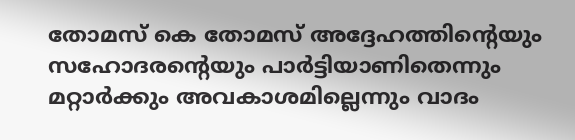തോമസ് കെ തോമസ് അദ്ദേഹത്തിന്റെയും സഹോദരന്റെയും പാർട്ടിയാണിതെന്നും മറ്റാർക്കും അവകാശമില്ലെന്നും വാദം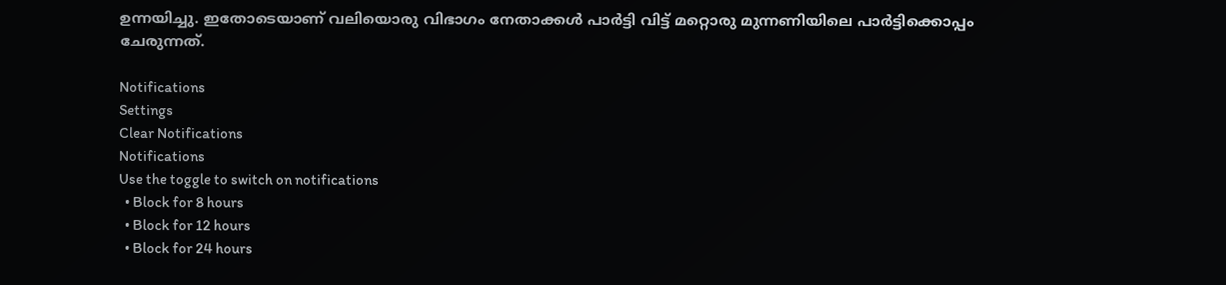ഉന്നയിച്ചു. ഇതോടെയാണ് വലിയൊരു വിഭാഗം നേതാക്കൾ പാർട്ടി വിട്ട് മറ്റൊരു മുന്നണിയിലെ പാർട്ടിക്കൊപ്പം ചേരുന്നത്.

Notifications
Settings
Clear Notifications
Notifications
Use the toggle to switch on notifications
  • Block for 8 hours
  • Block for 12 hours
  • Block for 24 hours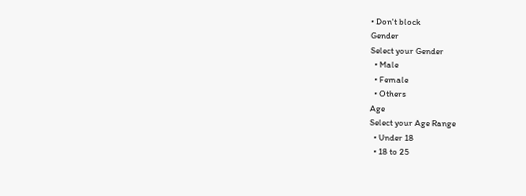• Don't block
Gender
Select your Gender
  • Male
  • Female
  • Others
Age
Select your Age Range
  • Under 18
  • 18 to 25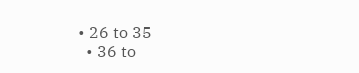• 26 to 35
  • 36 to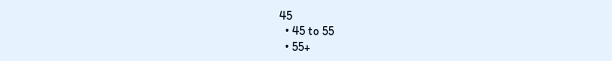45
  • 45 to 55
  • 55+